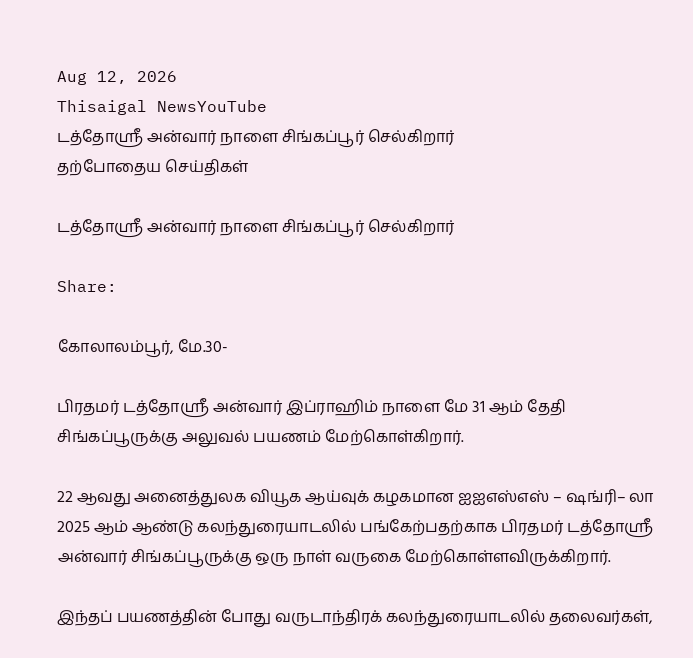Aug 12, 2026
Thisaigal NewsYouTube
டத்தோஸ்ரீ அன்வார் நாளை சிங்கப்பூர் செல்கிறார்
தற்போதைய செய்திகள்

டத்தோஸ்ரீ அன்வார் நாளை சிங்கப்பூர் செல்கிறார்

Share:

கோலாலம்பூர், மே.30-

பிரதமர் டத்தோஸ்ரீ அன்வார் இப்ராஹிம் நாளை மே 31 ஆம் தேதி சிங்கப்பூருக்கு அலுவல் பயணம் மேற்கொள்கிறார்.

22 ஆவது அனைத்துலக வியூக ஆய்வுக் கழகமான ஐஐஎஸ்எஸ் – ஷங்ரி– லா 2025 ஆம் ஆண்டு கலந்துரையாடலில் பங்கேற்பதற்காக பிரதமர் டத்தோஸ்ரீ அன்வார் சிங்கப்பூருக்கு ஒரு நாள் வருகை மேற்கொள்ளவிருக்கிறார்.

இந்தப் பயணத்தின் போது வருடாந்திரக் கலந்துரையாடலில் தலைவர்கள்,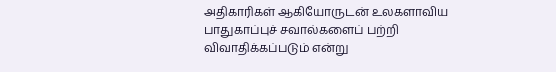அதிகாரிகள் ஆகியோருடன் உலகளாவிய பாதுகாப்புச் சவால்களைப் பற்றி விவாதிக்கப்படும் என்று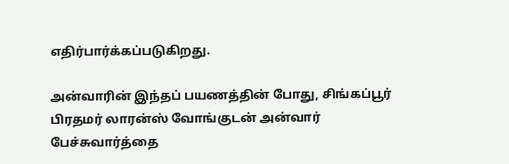எதிர்பார்க்கப்படுகிறது.

அன்வாரின் இந்தப் பயணத்தின் போது, சிங்கப்பூர் பிரதமர் லாரன்ஸ் வோங்குடன் அன்வார் பேச்சுவார்த்தை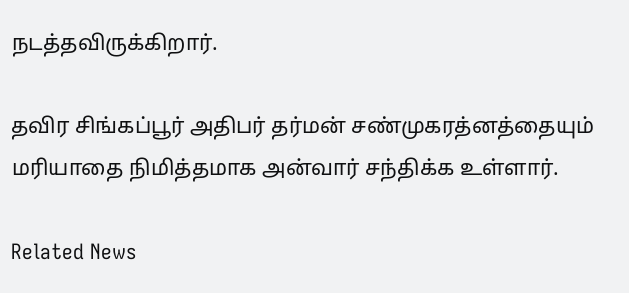நடத்தவிருக்கிறார்.

தவிர சிங்கப்பூர் அதிபர் தர்மன் சண்முகரத்னத்தையும் மரியாதை நிமித்தமாக அன்வார் சந்திக்க உள்ளார்.

Related News